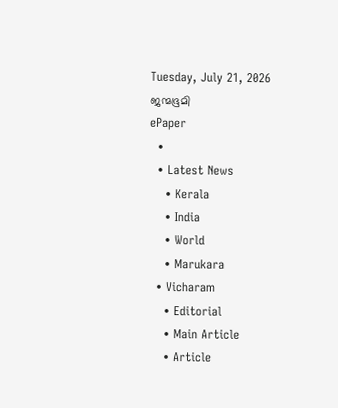Tuesday, July 21, 2026
ജന്മഭൂമി
ePaper
  •
  • Latest News
    • Kerala
    • India
    • World
    • Marukara
  • Vicharam
    • Editorial
    • Main Article
    • Article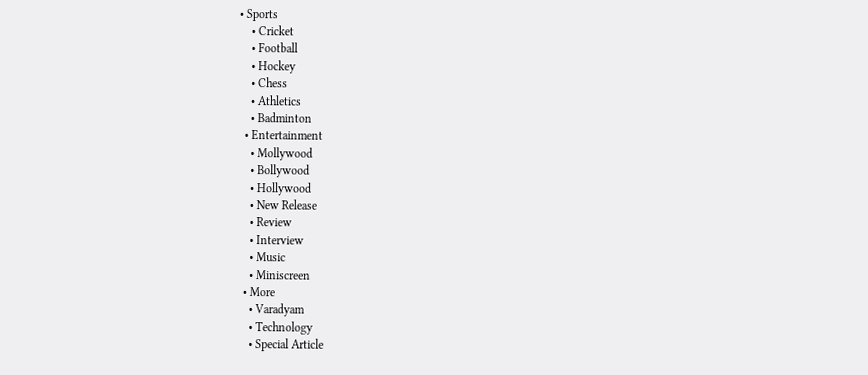• Sports
    • Cricket
    • Football
    • Hockey
    • Chess
    • Athletics
    • Badminton
  • Entertainment
    • Mollywood
    • Bollywood
    • Hollywood
    • New Release
    • Review
    • Interview
    • Music
    • Miniscreen
  • More
    • Varadyam
    • Technology
    • Special Article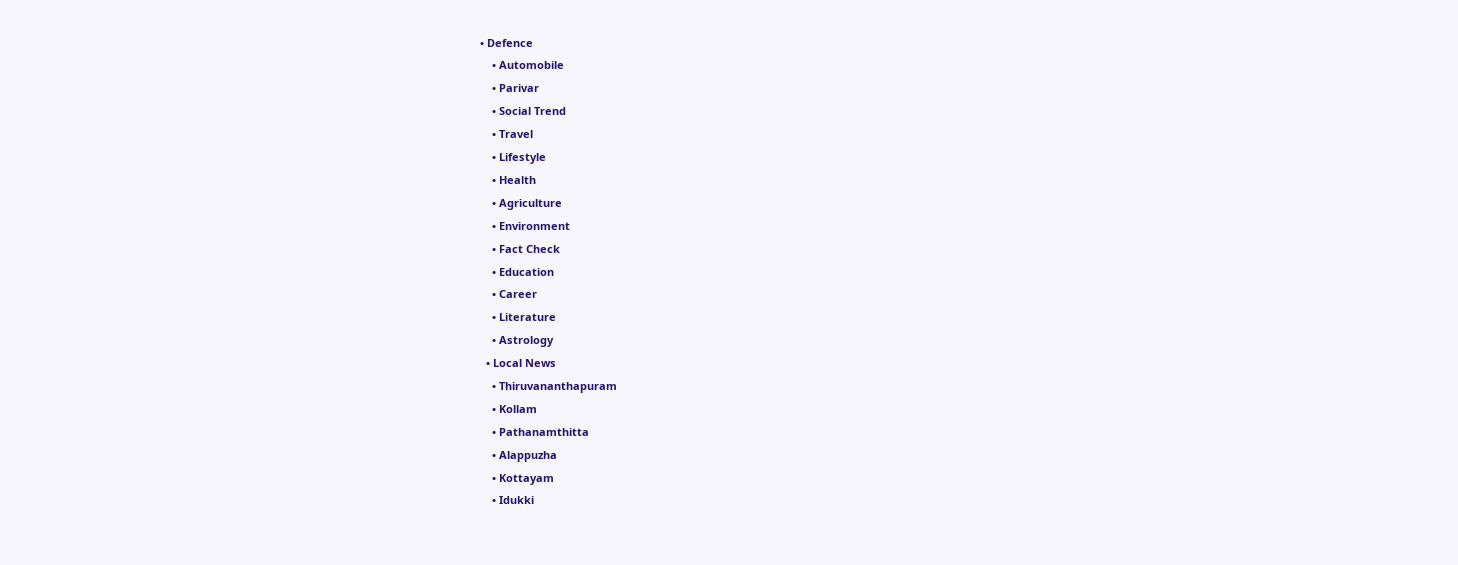• Defence
    • Automobile
    • Parivar
    • Social Trend
    • Travel
    • Lifestyle
    • Health
    • Agriculture
    • Environment
    • Fact Check
    • Education
    • Career
    • Literature
    • Astrology
  • Local News
    • Thiruvananthapuram
    • Kollam
    • Pathanamthitta
    • Alappuzha
    • Kottayam
    • Idukki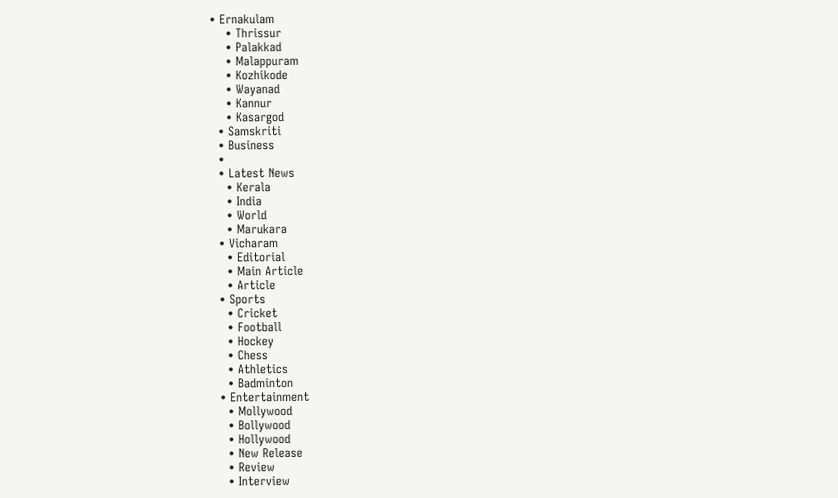• Ernakulam
    • Thrissur
    • Palakkad
    • Malappuram
    • Kozhikode
    • Wayanad
    • Kannur
    • Kasargod
  • Samskriti
  • Business
  •
  • Latest News
    • Kerala
    • India
    • World
    • Marukara
  • Vicharam
    • Editorial
    • Main Article
    • Article
  • Sports
    • Cricket
    • Football
    • Hockey
    • Chess
    • Athletics
    • Badminton
  • Entertainment
    • Mollywood
    • Bollywood
    • Hollywood
    • New Release
    • Review
    • Interview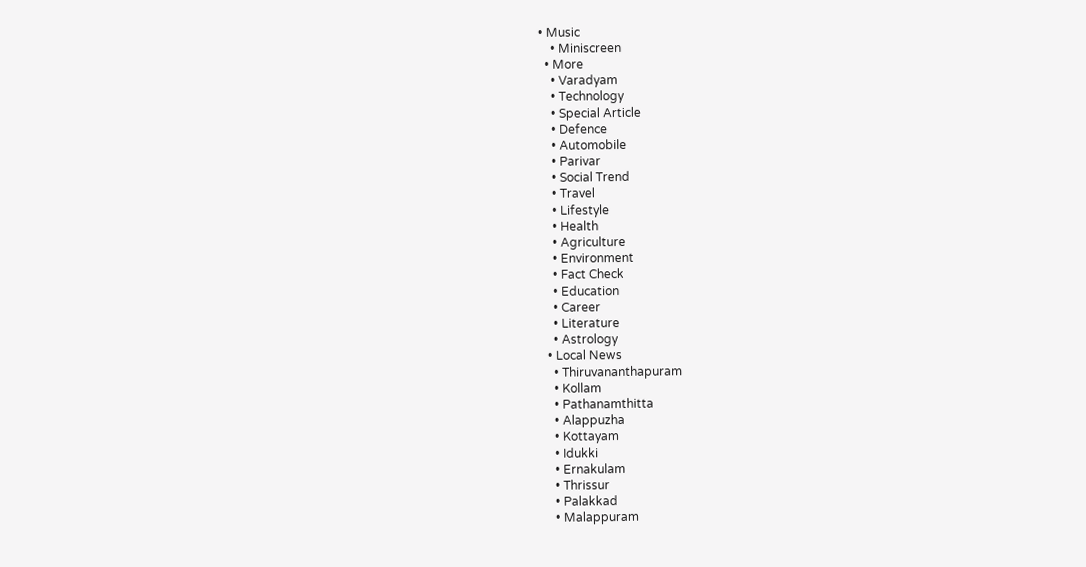• Music
    • Miniscreen
  • More
    • Varadyam
    • Technology
    • Special Article
    • Defence
    • Automobile
    • Parivar
    • Social Trend
    • Travel
    • Lifestyle
    • Health
    • Agriculture
    • Environment
    • Fact Check
    • Education
    • Career
    • Literature
    • Astrology
  • Local News
    • Thiruvananthapuram
    • Kollam
    • Pathanamthitta
    • Alappuzha
    • Kottayam
    • Idukki
    • Ernakulam
    • Thrissur
    • Palakkad
    • Malappuram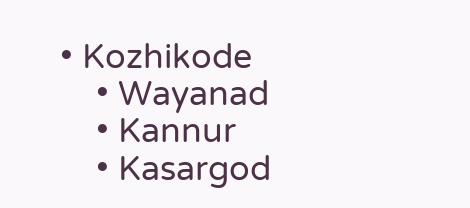• Kozhikode
    • Wayanad
    • Kannur
    • Kasargod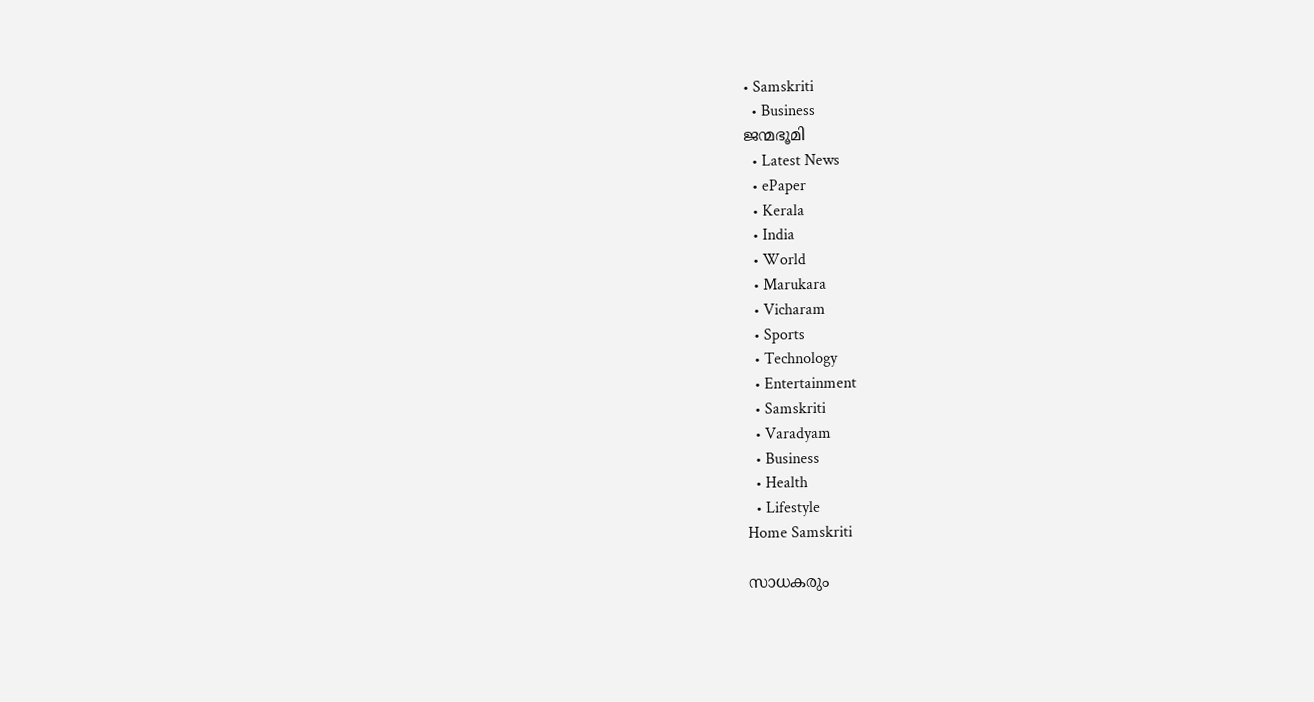• Samskriti
  • Business
ജന്മഭൂമി
  • Latest News
  • ePaper
  • Kerala
  • India
  • World
  • Marukara
  • Vicharam
  • Sports
  • Technology
  • Entertainment
  • Samskriti
  • Varadyam
  • Business
  • Health
  • Lifestyle
Home Samskriti

സാധകരും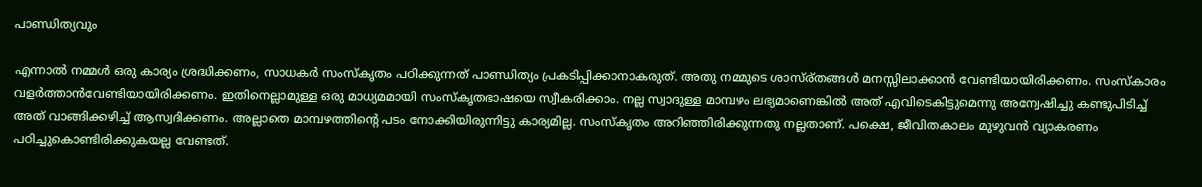പാണ്ഡിത്യവും

എന്നാല്‍ നമ്മള്‍ ഒരു കാര്യം ശ്രദ്ധിക്കണം, സാധകര്‍ സംസ്‌കൃതം പഠിക്കുന്നത് പാണ്ഡിത്യം പ്രകടിപ്പിക്കാനാകരുത്. അതു നമ്മുടെ ശാസ്ര്തങ്ങള്‍ മനസ്സിലാക്കാന്‍ വേണ്ടിയായിരിക്കണം. സംസ്‌കാരം വളര്‍ത്താന്‍വേണ്ടിയായിരിക്കണം. ഇതിനെല്ലാമുള്ള ഒരു മാധ്യമമായി സംസ്‌കൃതഭാഷയെ സ്വീകരിക്കാം. നല്ല സ്വാദുള്ള മാമ്പഴം ലഭ്യമാണെങ്കില്‍ അത് എവിടെകിട്ടുമെന്നു അന്വേഷിച്ചു കണ്ടുപിടിച്ച് അത് വാങ്ങിക്കഴിച്ച് ആസ്വദിക്കണം. അല്ലാതെ മാമ്പഴത്തിന്റെ പടം നോക്കിയിരുന്നിട്ടു കാര്യമില്ല. സംസ്‌കൃതം അറിഞ്ഞിരിക്കുന്നതു നല്ലതാണ്. പക്ഷെ, ജീവിതകാലം മുഴുവന്‍ വ്യാകരണം പഠിച്ചുകൊണ്ടിരിക്കുകയല്ല വേണ്ടത്.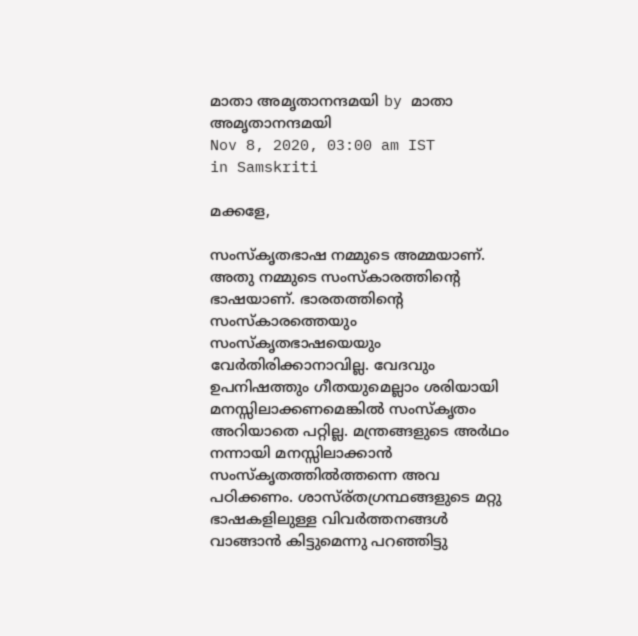മാതാ അമൃതാനന്ദമയി by മാതാ അമൃതാനന്ദമയി
Nov 8, 2020, 03:00 am IST
in Samskriti

മക്കളേ,

സംസ്‌കൃതഭാഷ നമ്മുടെ അമ്മയാണ്. അതു നമ്മുടെ സംസ്‌കാരത്തിന്റെ ഭാഷയാണ്. ഭാരതത്തിന്റെ സംസ്‌കാരത്തെയും സംസ്‌കൃതഭാഷയെയും വേര്‍തിരിക്കാനാവില്ല. വേദവും ഉപനിഷത്തും ഗീതയുമെല്ലാം ശരിയായി മനസ്സിലാക്കണമെങ്കില്‍ സംസ്‌കൃതം അറിയാതെ പറ്റില്ല. മന്ത്രങ്ങളുടെ അര്‍ഥം നന്നായി മനസ്സിലാക്കാന്‍ സംസ്‌കൃതത്തില്‍ത്തന്നെ അവ പഠിക്കണം. ശാസ്ര്തഗ്രന്ഥങ്ങളുടെ മറ്റു ഭാഷകളിലുള്ള വിവര്‍ത്തനങ്ങള്‍ വാങ്ങാന്‍ കിട്ടുമെന്നു പറഞ്ഞിട്ടു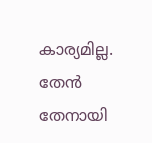കാര്യമില്ല. തേന്‍ തേനായി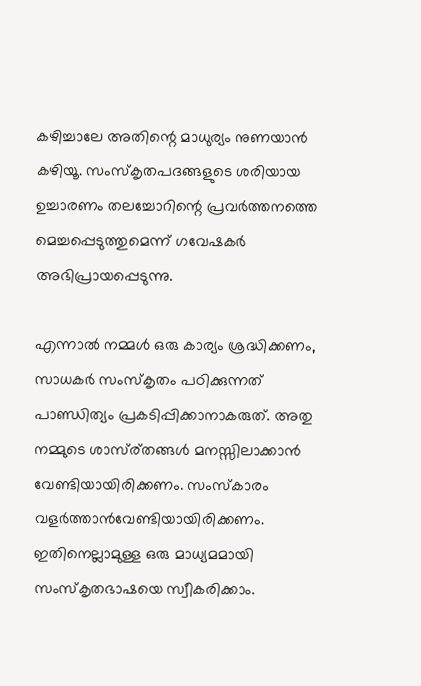കഴിച്ചാലേ അതിന്റെ മാധുര്യം നുണയാന്‍ കഴിയൂ. സംസ്‌കൃതപദങ്ങളുടെ ശരിയായ ഉച്ചാരണം തലച്ചോറിന്റെ പ്രവര്‍ത്തനത്തെ മെച്ചപ്പെടുത്തുമെന്ന് ഗവേഷകര്‍ അഭിപ്രായപ്പെടുന്നു.

എന്നാല്‍ നമ്മള്‍ ഒരു കാര്യം ശ്രദ്ധിക്കണം, സാധകര്‍ സംസ്‌കൃതം പഠിക്കുന്നത്  പാണ്ഡിത്യം പ്രകടിപ്പിക്കാനാകരുത്. അതു നമ്മുടെ ശാസ്ര്തങ്ങള്‍ മനസ്സിലാക്കാന്‍ വേണ്ടിയായിരിക്കണം. സംസ്‌കാരം വളര്‍ത്താന്‍വേണ്ടിയായിരിക്കണം. ഇതിനെല്ലാമുള്ള ഒരു മാധ്യമമായി  സംസ്‌കൃതഭാഷയെ സ്വീകരിക്കാം.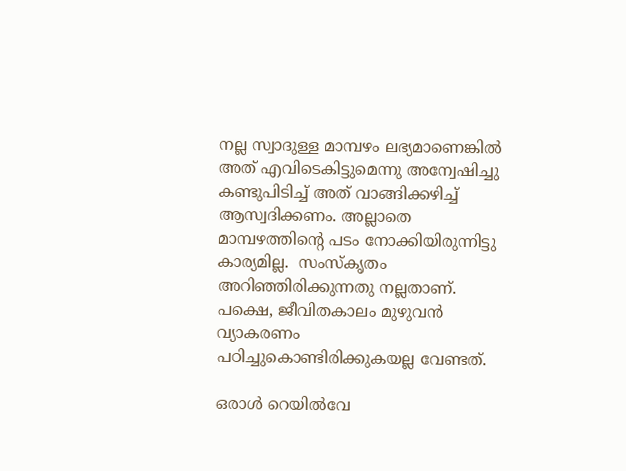നല്ല സ്വാദുള്ള മാമ്പഴം ലഭ്യമാണെങ്കില്‍ അത് എവിടെകിട്ടുമെന്നു അന്വേഷിച്ചു കണ്ടുപിടിച്ച് അത് വാങ്ങിക്കഴിച്ച് ആസ്വദിക്കണം. അല്ലാതെ മാമ്പഴത്തിന്റെ പടം നോക്കിയിരുന്നിട്ടു കാര്യമില്ല.  സംസ്‌കൃതം അറിഞ്ഞിരിക്കുന്നതു നല്ലതാണ്. പക്ഷെ, ജീവിതകാലം മുഴുവന്‍ വ്യാകരണം പഠിച്ചുകൊണ്ടിരിക്കുകയല്ല വേണ്ടത്.

ഒരാള്‍ റെയില്‍വേ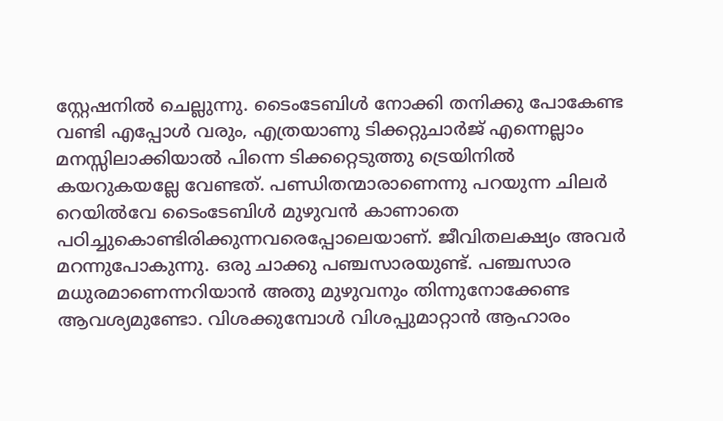സ്റ്റേഷനില്‍ ചെല്ലുന്നു. ടൈംടേബിള്‍ നോക്കി തനിക്കു പോകേണ്ട വണ്ടി എപ്പോള്‍ വരും, എത്രയാണു ടിക്കറ്റുചാര്‍ജ് എന്നെല്ലാം മനസ്സിലാക്കിയാല്‍ പിന്നെ ടിക്കറ്റെടുത്തു ട്രെയിനില്‍ കയറുകയല്ലേ വേണ്ടത്. പണ്ഡിതന്മാരാണെന്നു പറയുന്ന ചിലര്‍ റെയില്‍വേ ടൈംടേബിള്‍ മുഴുവന്‍ കാണാതെ പഠിച്ചുകൊണ്ടിരിക്കുന്നവരെപ്പോലെയാണ്. ജീവിതലക്ഷ്യം അവര്‍ മറന്നുപോകുന്നു. ഒരു ചാക്കു പഞ്ചസാരയുണ്ട്. പഞ്ചസാര മധുരമാണെന്നറിയാന്‍ അതു മുഴുവനും തിന്നുനോക്കേണ്ട ആവശ്യമുണ്ടോ. വിശക്കുമ്പോള്‍ വിശപ്പുമാറ്റാന്‍ ആഹാരം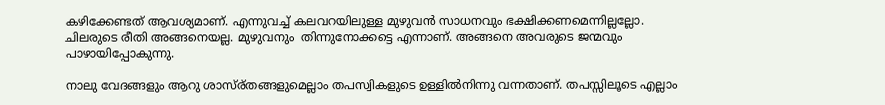കഴിക്കേണ്ടത് ആവശ്യമാണ്. എന്നുവച്ച് കലവറയിലുള്ള മുഴുവന്‍ സാധനവും ഭക്ഷിക്കണമെന്നില്ലല്ലോ. ചിലരുടെ രീതി അങ്ങനെയല്ല. മുഴുവനും  തിന്നുനോക്കട്ടെ എന്നാണ്. അങ്ങനെ അവരുടെ ജന്മവും പാഴായിപ്പോകുന്നു.

നാലു വേദങ്ങളും ആറു ശാസ്ര്തങ്ങളുമെല്ലാം തപസ്വികളുടെ ഉള്ളില്‍നിന്നു വന്നതാണ്. തപസ്സിലൂടെ എല്ലാം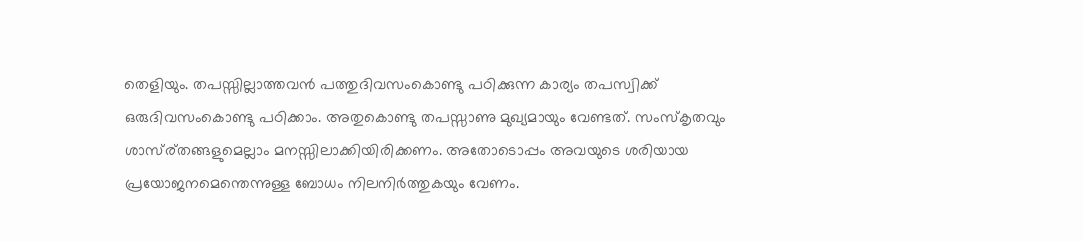തെളിയും. തപസ്സില്ലാത്തവന്‍ പത്തുദിവസംകൊണ്ടു പഠിക്കുന്ന കാര്യം തപസ്വിക്ക് ഒരുദിവസംകൊണ്ടു പഠിക്കാം. അതുകൊണ്ടു തപസ്സാണു മുഖ്യമായും വേണ്ടത്. സംസ്‌കൃതവും ശാസ്ര്തങ്ങളുമെല്ലാം മനസ്സിലാക്കിയിരിക്കണം. അതോടൊപ്പം അവയുടെ ശരിയായ പ്രയോജനമെന്തെന്നുള്ള ബോധം നിലനിര്‍ത്തുകയും വേണം.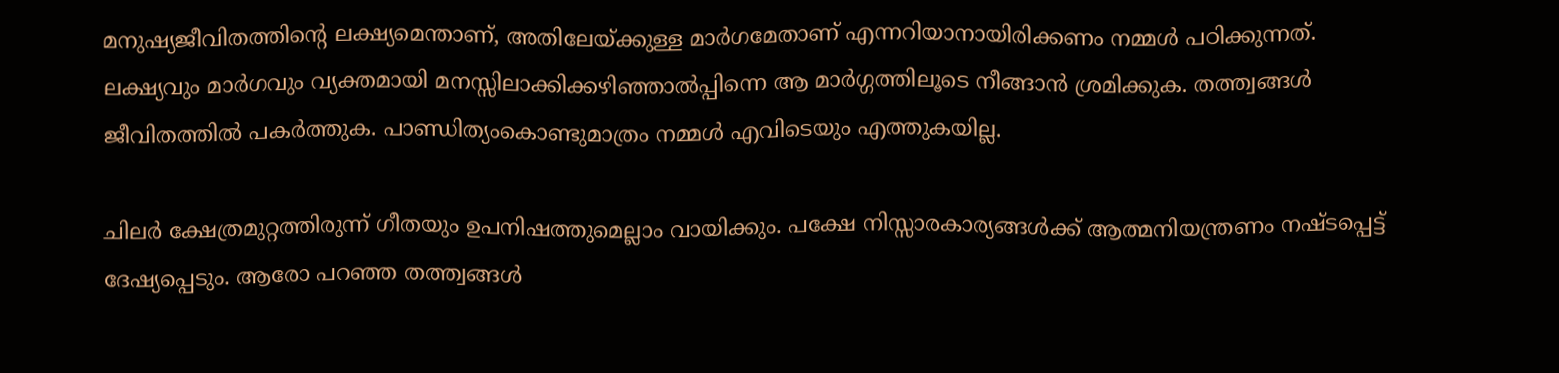മനുഷ്യജീവിതത്തിന്റെ ലക്ഷ്യമെന്താണ്, അതിലേയ്‌ക്കുള്ള മാര്‍ഗമേതാണ് എന്നറിയാനായിരിക്കണം നമ്മള്‍ പഠിക്കുന്നത്. ലക്ഷ്യവും മാര്‍ഗവും വ്യക്തമായി മനസ്സിലാക്കിക്കഴിഞ്ഞാല്‍പ്പിന്നെ ആ മാര്‍ഗ്ഗത്തിലൂടെ നീങ്ങാന്‍ ശ്രമിക്കുക. തത്ത്വങ്ങള്‍ ജീവിതത്തില്‍ പകര്‍ത്തുക. പാണ്ഡിത്യംകൊണ്ടുമാത്രം നമ്മള്‍ എവിടെയും എത്തുകയില്ല.

ചിലര്‍ ക്ഷേത്രമുറ്റത്തിരുന്ന് ഗീതയും ഉപനിഷത്തുമെല്ലാം വായിക്കും. പക്ഷേ നിസ്സാരകാര്യങ്ങള്‍ക്ക് ആത്മനിയന്ത്രണം നഷ്ടപ്പെട്ട് ദേഷ്യപ്പെടും. ആരോ പറഞ്ഞ തത്ത്വങ്ങള്‍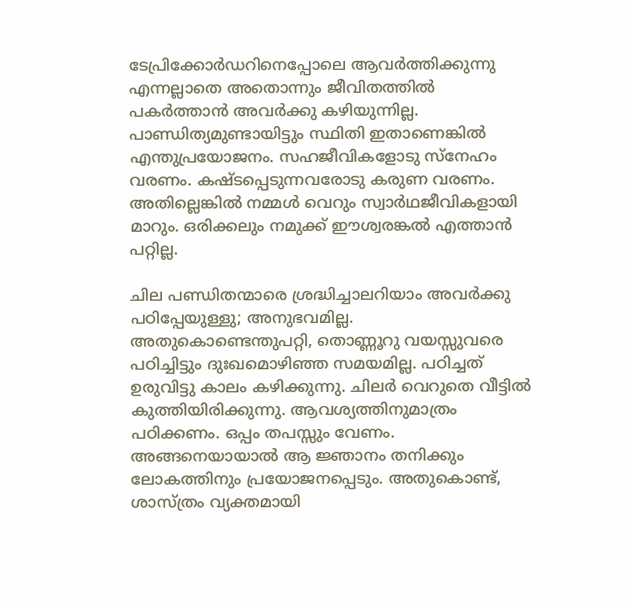ടേപ്രിക്കോര്‍ഡറിനെപ്പോലെ ആവര്‍ത്തിക്കുന്നു എന്നല്ലാതെ അതൊന്നും ജീവിതത്തില്‍ പകര്‍ത്താന്‍ അവര്‍ക്കു കഴിയുന്നില്ല. പാണ്ഡിത്യമുണ്ടായിട്ടും സ്ഥിതി ഇതാണെങ്കില്‍ എന്തുപ്രയോജനം. സഹജീവികളോടു സ്‌നേഹം വരണം. കഷ്ടപ്പെടുന്നവരോടു കരുണ വരണം. അതില്ലെങ്കില്‍ നമ്മള്‍ വെറും സ്വാര്‍ഥജീവികളായി മാറും. ഒരിക്കലും നമുക്ക് ഈശ്വരങ്കല്‍ എത്താന്‍ പറ്റില്ല.

ചില പണ്ഡിതന്മാരെ ശ്രദ്ധിച്ചാലറിയാം അവര്‍ക്കു പഠിപ്പേയുള്ളു; അനുഭവമില്ല. അതുകൊണ്ടെന്തുപറ്റി, തൊണ്ണൂറു വയസ്സുവരെ പഠിച്ചിട്ടും ദുഃഖമൊഴിഞ്ഞ സമയമില്ല. പഠിച്ചത് ഉരുവിട്ടു കാലം കഴിക്കുന്നു. ചിലര്‍ വെറുതെ വീട്ടില്‍ കുത്തിയിരിക്കുന്നു. ആവശ്യത്തിനുമാത്രം പഠിക്കണം. ഒപ്പം തപസ്സും വേണം. അങ്ങനെയായാല്‍ ആ ജ്ഞാനം തനിക്കും ലോകത്തിനും പ്രയോജനപ്പെടും. അതുകൊണ്ട്, ശാസ്ത്രം വ്യക്തമായി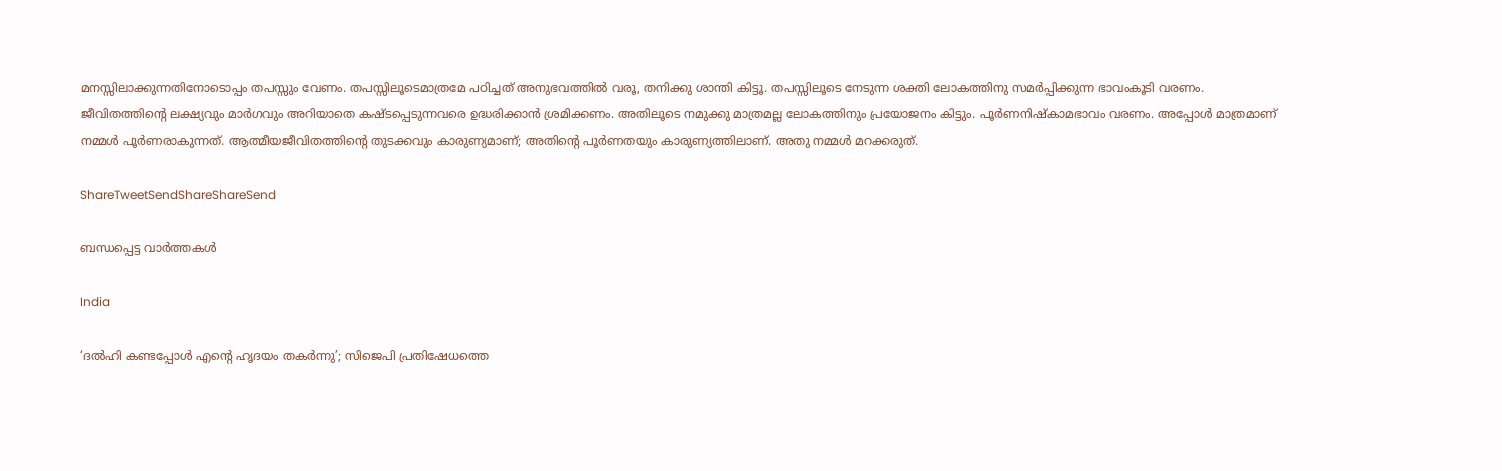മനസ്സിലാക്കുന്നതിനോടൊപ്പം തപസ്സും വേണം. തപസ്സിലൂടെമാത്രമേ പഠിച്ചത് അനുഭവത്തില്‍ വരൂ, തനിക്കു ശാന്തി കിട്ടൂ. തപസ്സിലൂടെ നേടുന്ന ശക്തി ലോകത്തിനു സമര്‍പ്പിക്കുന്ന ഭാവംകൂടി വരണം. ജീവിതത്തിന്റെ ലക്ഷ്യവും മാര്‍ഗവും അറിയാതെ കഷ്ടപ്പെടുന്നവരെ ഉദ്ധരിക്കാന്‍ ശ്രമിക്കണം. അതിലൂടെ നമുക്കു മാത്രമല്ല ലോകത്തിനും പ്രയോജനം കിട്ടും. പൂര്‍ണനിഷ്‌കാമഭാവം വരണം. അപ്പോള്‍ മാത്രമാണ് നമ്മള്‍ പൂര്‍ണരാകുന്നത്. ആത്മീയജീവിതത്തിന്റെ തുടക്കവും കാരുണ്യമാണ്; അതിന്റെ പൂര്‍ണതയും കാരുണ്യത്തിലാണ്. അതു നമ്മള്‍ മറക്കരുത്.

ShareTweetSendShareShareSend

ബന്ധപ്പെട്ട വാര്‍ത്തകള്‍

India

‘ദൽഹി കണ്ടപ്പോൾ എന്റെ ഹൃദയം തകർന്നു’; സിജെപി പ്രതിഷേധത്തെ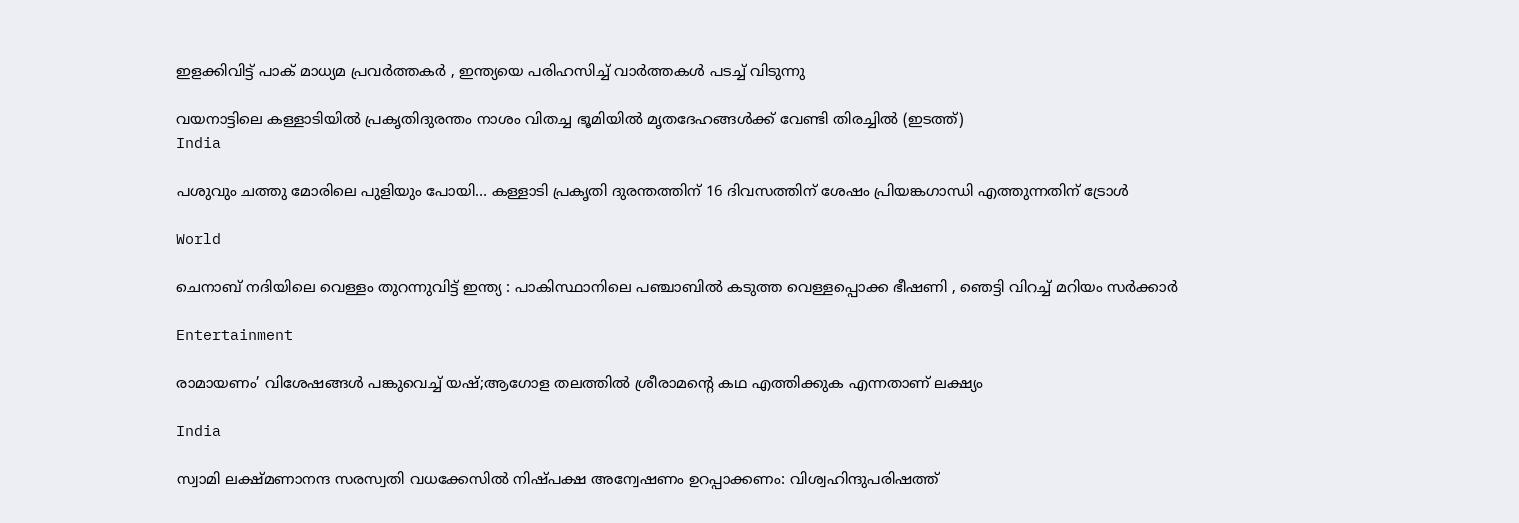ഇളക്കിവിട്ട് പാക് മാധ്യമ പ്രവർത്തകർ , ഇന്ത്യയെ പരിഹസിച്ച് വാർത്തകൾ പടച്ച് വിടുന്നു

വയനാട്ടിലെ കള്ളാടിയില്‍ പ്രകൃതിദുരന്തം നാശം വിതച്ച ഭൂമിയില്‍ മൃതദേഹങ്ങള്‍ക്ക് വേണ്ടി തിരച്ചില്‍ (ഇടത്ത്)
India

പശുവും ചത്തു മോരിലെ പുളിയും പോയി… കള്ളാടി പ്രകൃതി ദുരന്തത്തിന് 16 ദിവസത്തിന് ശേഷം പ്രിയങ്കഗാന്ധി എത്തുന്നതിന് ട്രോള്‍

World

ചെനാബ് നദിയിലെ വെള്ളം തുറന്നുവിട്ട് ഇന്ത്യ : പാകിസ്ഥാനിലെ പഞ്ചാബിൽ കടുത്ത വെള്ളപ്പൊക്ക ഭീഷണി , ഞെട്ടി വിറച്ച് മറിയം സർക്കാർ

Entertainment

രാമായണം’ വിശേഷങ്ങൾ പങ്കുവെച്ച് യഷ്;ആഗോള തലത്തിൽ ശ്രീരാമന്റെ കഥ എത്തിക്കുക എന്നതാണ് ലക്ഷ്യം

India

സ്വാമി ലക്ഷ്മണാനന്ദ സരസ്വതി വധക്കേസില്‍ നിഷ്പക്ഷ അന്വേഷണം ഉറപ്പാക്കണം: വിശ്വഹിന്ദുപരിഷത്ത്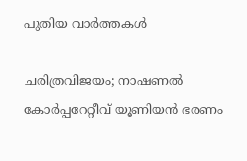പുതിയ വാര്‍ത്തകള്‍

ചരിത്രവിജയം; നാഷണല്‍ കോര്‍പ്പറേറ്റീവ് യൂണിയന്‍ ഭരണം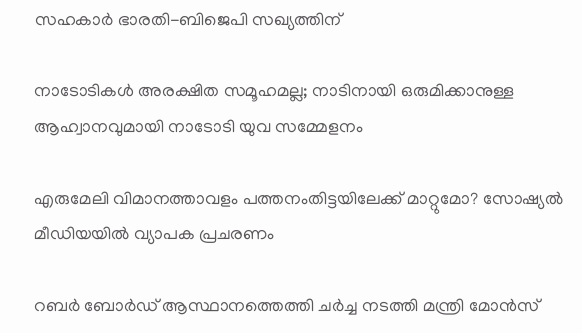സഹകാര്‍ ഭാരതി-ബിജെപി സഖ്യത്തിന്

നാടോടികൾ അരക്ഷിത സമൂഹമല്ല; നാടിനായി ഒരുമിക്കാനുള്ള ആഹ്വാനവുമായി നാടോടി യുവ സമ്മേളനം

എരുമേലി വിമാനത്താവളം പത്തനംതിട്ടയിലേക്ക് മാറ്റുമോ? സോഷ്യല്‍ മീഡിയയില്‍ വ്യാപക പ്രചരണം

റബര്‍ ബോര്‍ഡ് ആസ്ഥാനത്തെത്തി ചര്‍ച്ച നടത്തി മന്ത്രി മോന്‍സ്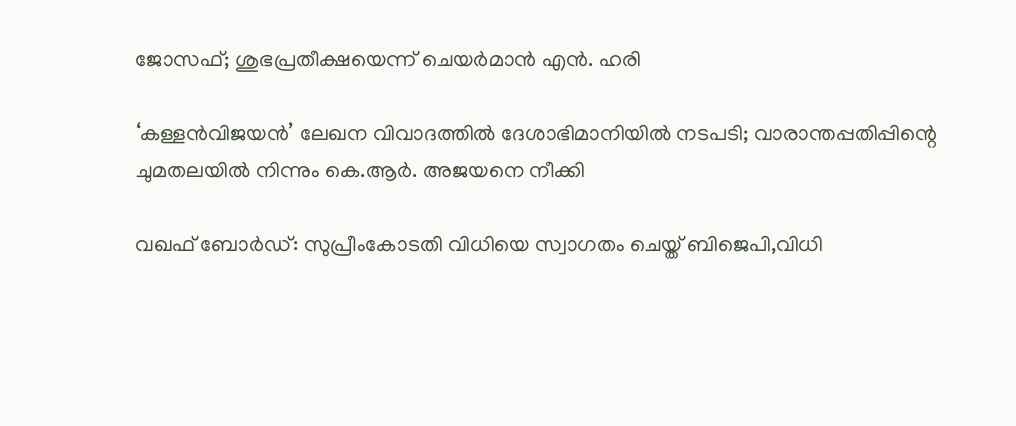ജോസഫ്; ശുഭപ്രതീക്ഷയെന്ന് ചെയര്‍മാന്‍ എന്‍. ഹരി

‘കള്ളൻവിജയൻ’ ലേഖന വിവാദത്തിൽ ദേശാഭിമാനിയിൽ നടപടി; വാരാന്തപ്പതിപ്പിന്റെ ചുമതലയിൽ നിന്നും കെ.ആർ. അജയനെ നീക്കി

വഖഫ് ബോർഡ്: സുപ്രീംകോടതി വിധിയെ സ്വാഗതം ചെയ്ത് ബിജെപി,വിധി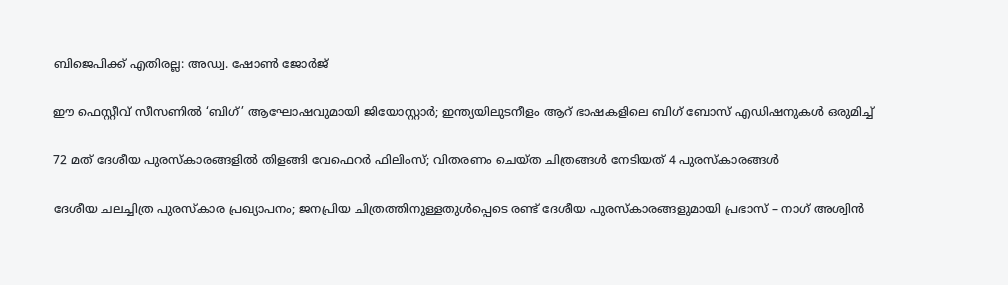ബിജെപിക്ക് എതിരല്ല: അഡ്വ. ഷോൺ ജോർജ്

ഈ ഫെസ്റ്റീവ് സീസണിൽ ‘ബിഗ്’ ആഘോഷവുമായി ജിയോസ്റ്റാർ; ഇന്ത്യയിലുടനീളം ആറ് ഭാഷകളിലെ ബിഗ് ബോസ് എഡിഷനുകൾ ഒരുമിച്ച്

72 മത് ദേശീയ പുരസ്‌കാരങ്ങളിൽ തിളങ്ങി വേഫെറർ ഫിലിംസ്; വിതരണം ചെയ്ത ചിത്രങ്ങൾ നേടിയത് 4 പുരസ്കാരങ്ങൾ

ദേശീയ ചലച്ചിത്ര പുരസ്‌കാര പ്രഖ്യാപനം; ജനപ്രിയ ചിത്രത്തിനുള്ളതുൾപ്പെടെ രണ്ട് ദേശീയ പുരസ്‍കാരങ്ങളുമായി പ്രഭാസ് – നാഗ് അശ്വിൻ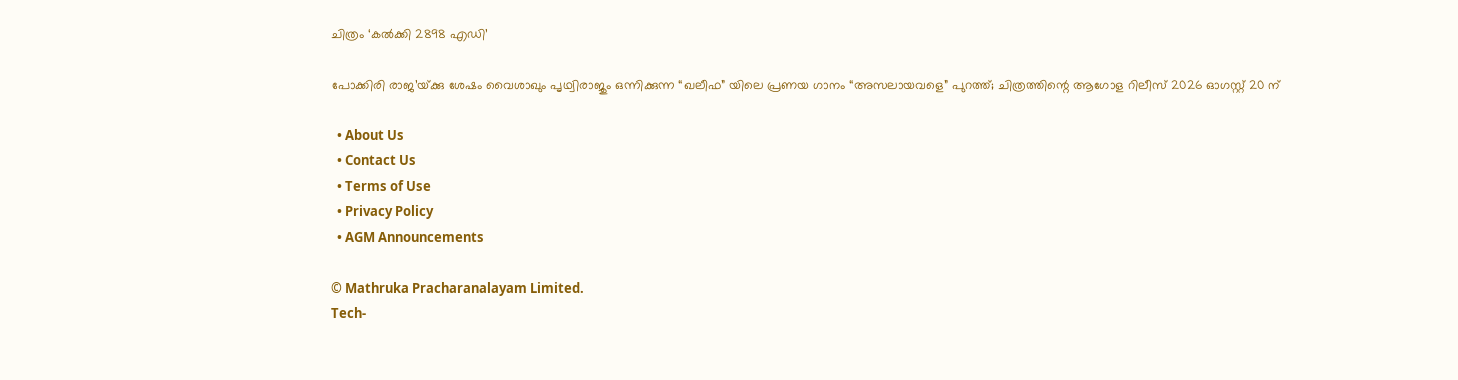ചിത്രം ‘കൽക്കി 2898 എഡി’

പോക്കിരി രാജ’യ്‌ക്കു ശേഷം വൈശാഖും പൃഥ്വിരാജും ഒന്നിക്കുന്ന “ഖലീഫ” യിലെ പ്രണയ ഗാനം “അസലായവളെ” പുറത്ത്; ചിത്രത്തിന്റെ ആഗോള റിലീസ് 2026 ഓഗസ്റ്റ് 20 ന്

  • About Us
  • Contact Us
  • Terms of Use
  • Privacy Policy
  • AGM Announcements

© Mathruka Pracharanalayam Limited.
Tech-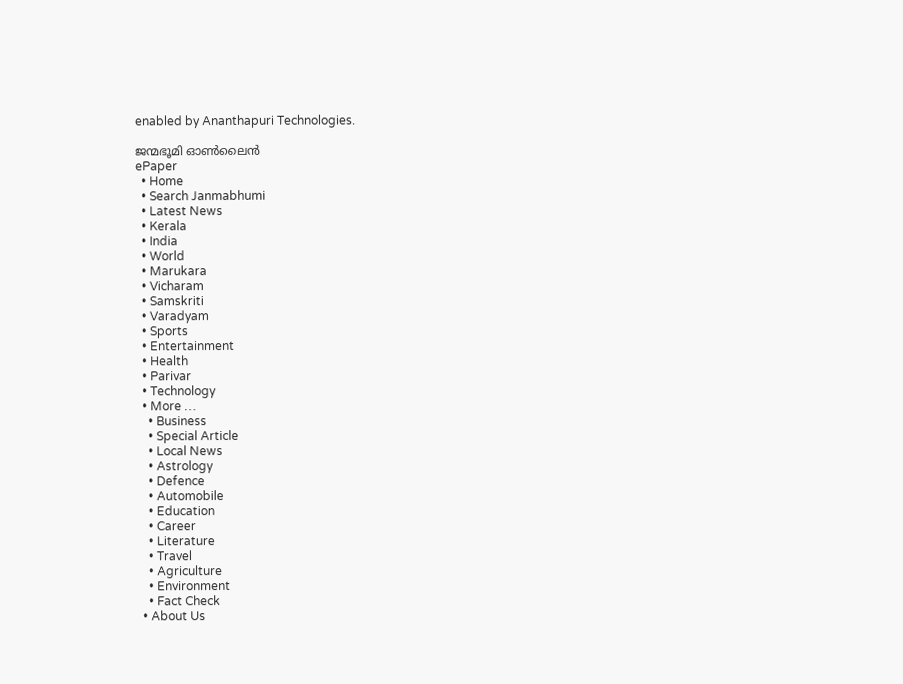enabled by Ananthapuri Technologies.

ജന്മഭൂമി ഓണ്‍ലൈന്‍
ePaper
  • Home
  • Search Janmabhumi
  • Latest News
  • Kerala
  • India
  • World
  • Marukara
  • Vicharam
  • Samskriti
  • Varadyam
  • Sports
  • Entertainment
  • Health
  • Parivar
  • Technology
  • More …
    • Business
    • Special Article
    • Local News
    • Astrology
    • Defence
    • Automobile
    • Education
    • Career
    • Literature
    • Travel
    • Agriculture
    • Environment
    • Fact Check
  • About Us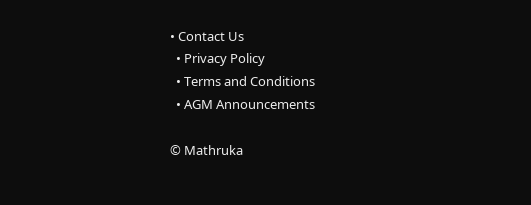• Contact Us
  • Privacy Policy
  • Terms and Conditions
  • AGM Announcements

© Mathruka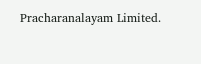Pracharanalayam Limited.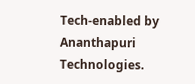Tech-enabled by Ananthapuri Technologies.